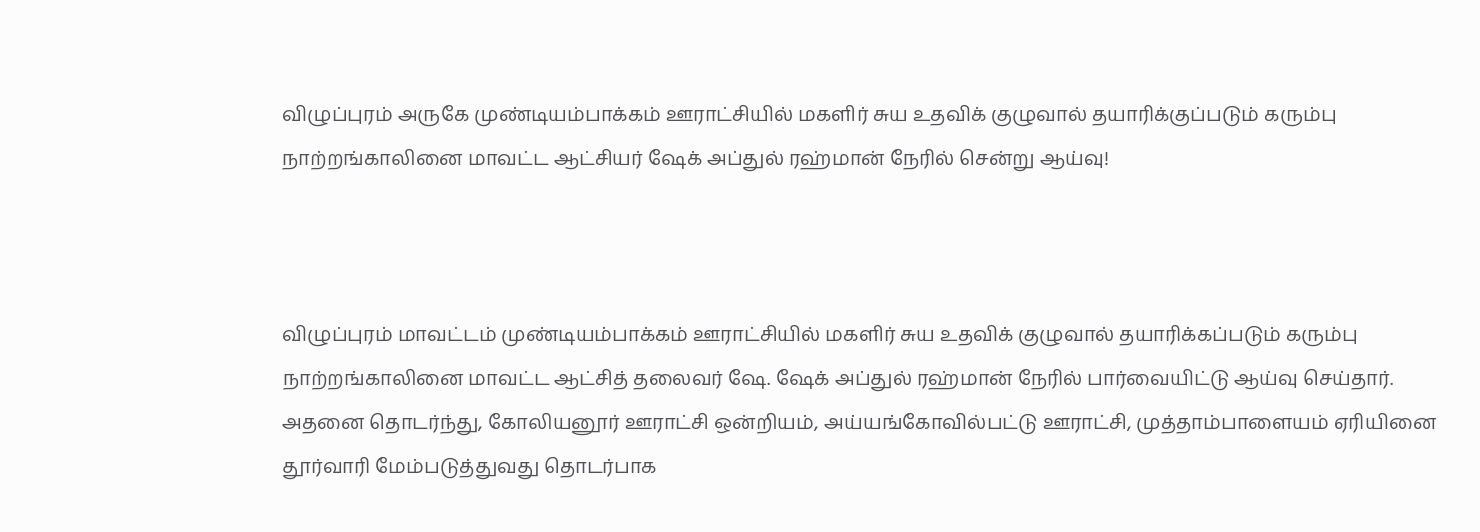விழுப்புரம் அருகே முண்டியம்பாக்கம் ஊராட்சியில் மகளிர் சுய உதவிக் குழுவால் தயாரிக்குப்படும் கரும்பு நாற்றங்காலினை மாவட்ட ஆட்சியர் ஷேக் அப்துல் ரஹ்மான் நேரில் சென்று ஆய்வு!



விழுப்புரம் மாவட்டம் முண்டியம்பாக்கம் ஊராட்சியில் மகளிர் சுய உதவிக் குழுவால் தயாரிக்கப்படும் கரும்பு நாற்றங்காலினை மாவட்ட ஆட்சித் தலைவர் ஷே. ஷேக் அப்துல் ரஹ்மான் நேரில் பார்வையிட்டு ஆய்வு செய்தார். அதனை தொடர்ந்து, கோலியனூர் ஊராட்சி ஒன்றியம், அய்யங்கோவில்பட்டு ஊராட்சி, முத்தாம்பாளையம் ஏரியினை தூர்வாரி மேம்படுத்துவது தொடர்பாக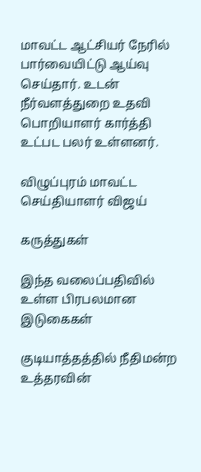மாவட்ட ஆட்சியர் நேரில் பார்வையிட்டு ஆய்வு செய்தார். உடன் நீர்வளத்துறை உதவி பொறியாளர் கார்த்தி உட்பட பலர் உள்ளனர்.

விழுப்புரம் மாவட்ட செய்தியாளர் விஜய்

கருத்துகள்

இந்த வலைப்பதிவில் உள்ள பிரபலமான இடுகைகள்

குடியாத்தத்தில் நீதிமன்ற உத்தரவின்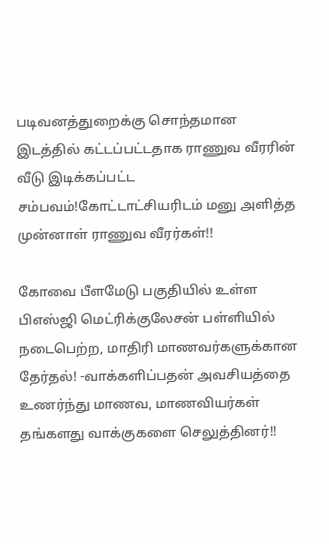படிவனத்துறைக்கு சொந்தமான இடத்தில் கட்டப்பட்டதாக ராணுவ வீரரின் வீடு இடிக்கப்பட்ட சம்பவம்!கோட்டாட்சியரிடம் மனு அளித்த முன்னாள் ராணுவ வீரர்கள்!!

கோவை பீளமேடு பகுதியில் உள்ள பிஎஸ்ஜி மெட்ரிக்குலேசன் பள்ளியில் நடைபெற்ற, மாதிரி மாணவர்களுக்கான தேர்தல்! -வாக்களிப்பதன் அவசியத்தை உணர்ந்து மாணவ, மாணவியர்கள் தங்களது வாக்குகளை செலுத்தினர்!!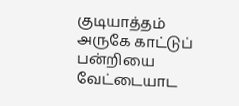குடியாத்தம் அருகே காட்டுப் பன்றியை வேட்டையாட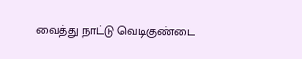வைத்து நாட்டு வெடிகுண்டை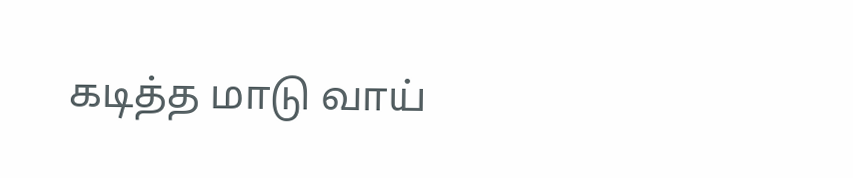கடித்த மாடு வாய்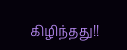கிழிந்தது!!